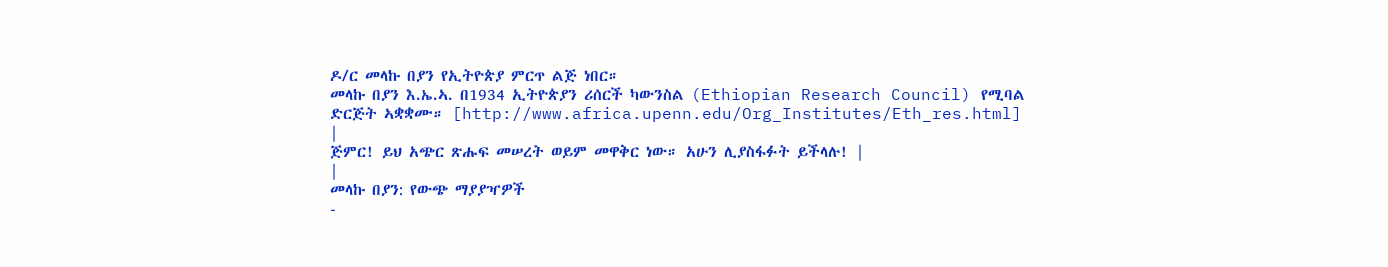ዶ/ር መላኩ በያን የኢትዮጵያ ምርጥ ልጅ ነበር።
መላኩ በያን እ.ኤ.ኣ. በ1934 ኢትዮጵያን ሪሰርች ካውንስል (Ethiopian Research Council) የሚባል ድርጅት ኣቋቋሙ። [http://www.africa.upenn.edu/Org_Institutes/Eth_res.html]
|
ጅምር! ይህ አጭር ጽሑፍ መሠረት ወይም መዋቅር ነው። አሁን ሊያስፋፉት ይችላሉ! |
|
መላኩ በያን: የውጭ ማያያዣዎች
-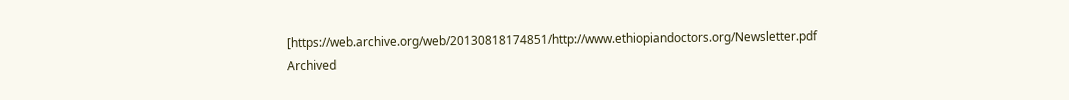[https://web.archive.org/web/20130818174851/http://www.ethiopiandoctors.org/Newsletter.pdf Archived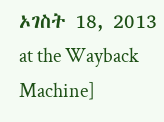ኦገስት 18, 2013 at the Wayback Machine]